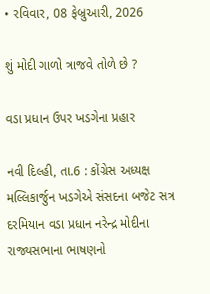• રવિવાર, 08 ફેબ્રુઆરી, 2026

શું મોદી ગાળો ત્રાજવે તોળે છે ?

વડા પ્રધાન ઉપર ખડગેના પ્રહાર

નવી દિલ્હી, તા.6 : કોંગ્રેસ અધ્યક્ષ મલ્લિકાર્જુન ખડગેએ સંસદના બજેટ સત્ર દરમિયાન વડા પ્રધાન નરેન્દ્ર મોદીના રાજ્યસભાના ભાષણનો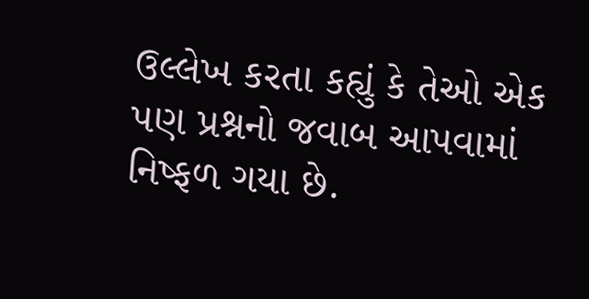ઉલ્લેખ કરતા કહ્યું કે તેઓ એક પણ પ્રશ્નનો જવાબ આપવામાં નિષ્ફળ ગયા છે.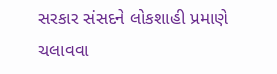સરકાર સંસદને લોકશાહી પ્રમાણે ચલાવવા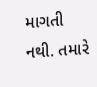માગતી નથી. તમારે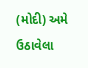(મોદી) અમે ઉઠાવેલા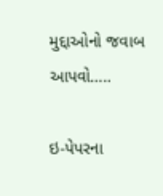મુદ્દાઓનો જવાબ આપવો…..

ઇ-પેપરના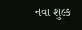નવા શુલ્ક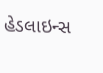હેડલાઇન્સ